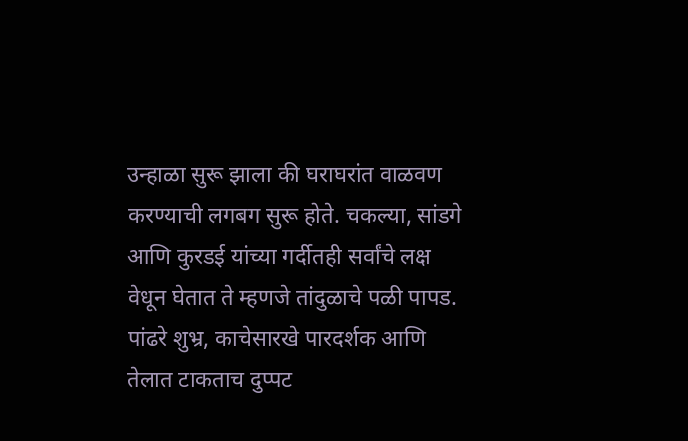उन्हाळा सुरू झाला की घराघरांत वाळवण करण्याची लगबग सुरू होते. चकल्या, सांडगे आणि कुरडई यांच्या गर्दीतही सर्वांचे लक्ष वेधून घेतात ते म्हणजे तांदुळाचे पळी पापड. पांढरे शुभ्र, काचेसारखे पारदर्शक आणि तेलात टाकताच दुप्पट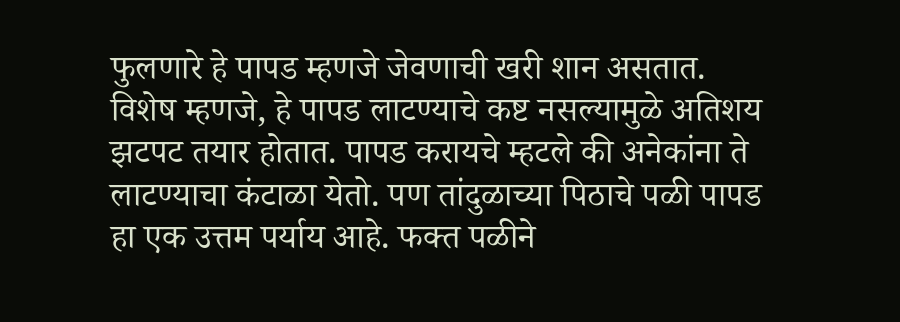फुलणारे हे पापड म्हणजे जेवणाची खरी शान असतात. विशेष म्हणजे, हे पापड लाटण्याचे कष्ट नसल्यामुळे अतिशय झटपट तयार होतात. पापड करायचे म्हटले की अनेकांना ते लाटण्याचा कंटाळा येतो. पण तांदुळाच्या पिठाचे पळी पापड हा एक उत्तम पर्याय आहे. फक्त पळीने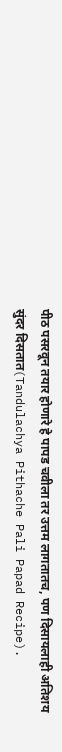पीठ पसरवून तयार होणारे हे पापड चवीला तर उत्तम लागतातच, पण दिसायलाही अतिशय सुंदर दिसतात(Tandulachya Pithache Pali Papad Recipe).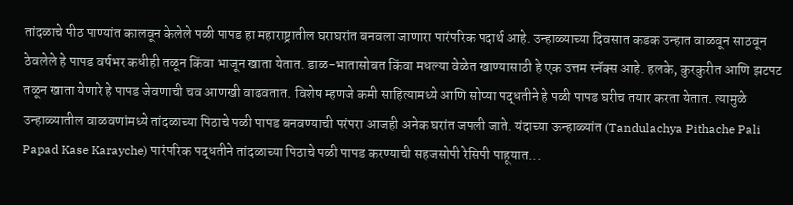तांदळाचे पीठ पाण्यांत कालवून केलेले पळी पापड हा महाराष्ट्रातील घराघरांत बनवला जाणारा पारंपरिक पदार्थ आहे. उन्हाळ्याच्या दिवसात कडक उन्हात वाळवून साठवून ठेवलेले हे पापड वर्षभर कधीही तळून किंवा भाजून खाता येतात. डाळ-भातासोबत किंवा मधल्या वेळेत खाण्यासाठी हे एक उत्तम स्नॅक्स आहे. हलके, कुरकुरीत आणि झटपट तळून खाता येणारे हे पापड जेवणाची चव आणखी वाढवतात. विशेष म्हणजे कमी साहित्यामध्ये आणि सोप्या पद्धतीने हे पळी पापड घरीच तयार करता येतात. त्यामुळे उन्हाळ्यातील वाळवणांमध्ये तांदळाच्या पिठाचे पळी पापड बनवण्याची परंपरा आजही अनेक घरांत जपली जाते. यंदाच्या ऊन्हाळ्यांत (Tandulachya Pithache Pali Papad Kase Karayche) पारंपरिक पद्धतीने तांदळाच्या पिठाचे पळी पापड करण्याची सहजसोपी रेसिपी पाहूयात...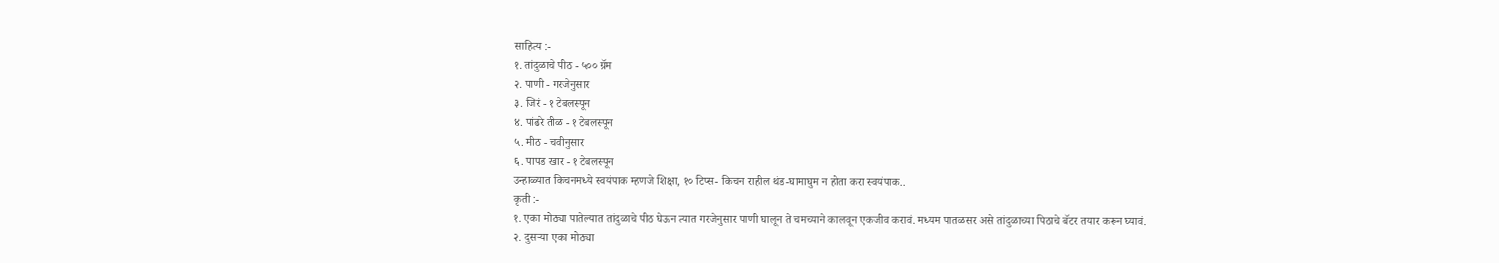साहित्य :-
१. तांदुळाचे पीठ - ५०० ग्रॅम
२. पाणी - गरजेनुसार
३. जिरं - १ टेबलस्पून
४. पांढरे तीळ - १ टेबलस्पून
५. मीठ - चवीनुसार
६. पापड खार - १ टेबलस्पून
उन्हाळ्यात किचनमध्ये स्वयंपाक म्हणजे शिक्षा, १० टिप्स- किचन राहील थंड-घामाघुम न होता करा स्वयंपाक..
कृती :-
१. एका मोठ्या पातेल्यात तांदुळाचे पीठ घेऊन त्यात गरजेनुसार पाणी घालून ते चमच्याने कालवून एकजीव करावं. मध्यम पातळसर असे तांदुळाच्या पिठाचे बॅटर तयार करून घ्यावं.
२. दुसऱ्या एका मोठ्या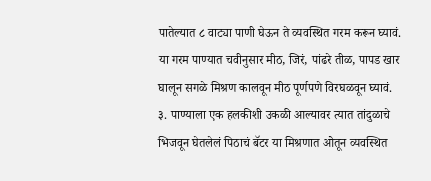पातेल्यात ८ वाट्या पाणी घेऊन ते व्यवस्थित गरम करून घ्यावं. या गरम पाण्यात चवीनुसार मीठ, जिरं, पांढरे तीळ, पापड खार घालून सगळे मिश्रण कालवून मीठ पूर्णपणे विरघळवून घ्यावं.
३. पाण्याला एक हलकीशी उकळी आल्यावर त्यात तांदुळाचे भिजवून घेतलेलं पिठाचं बॅटर या मिश्रणात ओतून व्यवस्थित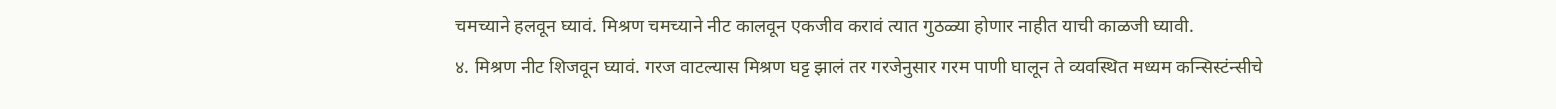चमच्याने हलवून घ्यावं. मिश्रण चमच्याने नीट कालवून एकजीव करावं त्यात गुठळ्या होणार नाहीत याची काळजी घ्यावी.
४. मिश्रण नीट शिजवून घ्यावं. गरज वाटल्यास मिश्रण घट्ट झालं तर गरजेनुसार गरम पाणी घालून ते व्यवस्थित मध्यम कन्सिस्टंन्सीचे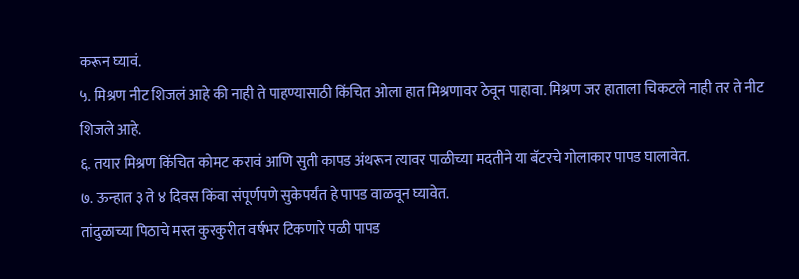करून घ्यावं.
५. मिश्रण नीट शिजलं आहे की नाही ते पाहण्यासाठी किंचित ओला हात मिश्रणावर ठेवून पाहावा. मिश्रण जर हाताला चिकटले नाही तर ते नीट शिजले आहे.
६. तयार मिश्रण किंचित कोमट करावं आणि सुती कापड अंथरून त्यावर पाळीच्या मदतीने या बॅटरचे गोलाकार पापड घालावेत.
७. ऊन्हात ३ ते ४ दिवस किंवा संपूर्णपणे सुकेपर्यंत हे पापड वाळवून घ्यावेत.
तांदुळाच्या पिठाचे मस्त कुरकुरीत वर्षभर टिकणारे पळी पापड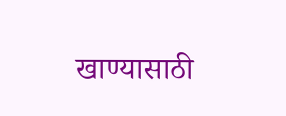खाण्यासाठी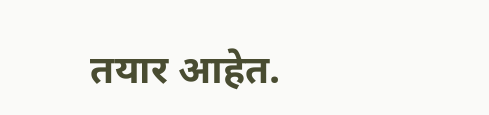तयार आहेत.